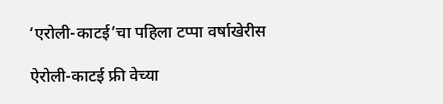‘एरोली-काटई’चा पहिला टप्पा वर्षाखेरीस

ऐरोली-काटई फ्री वेच्या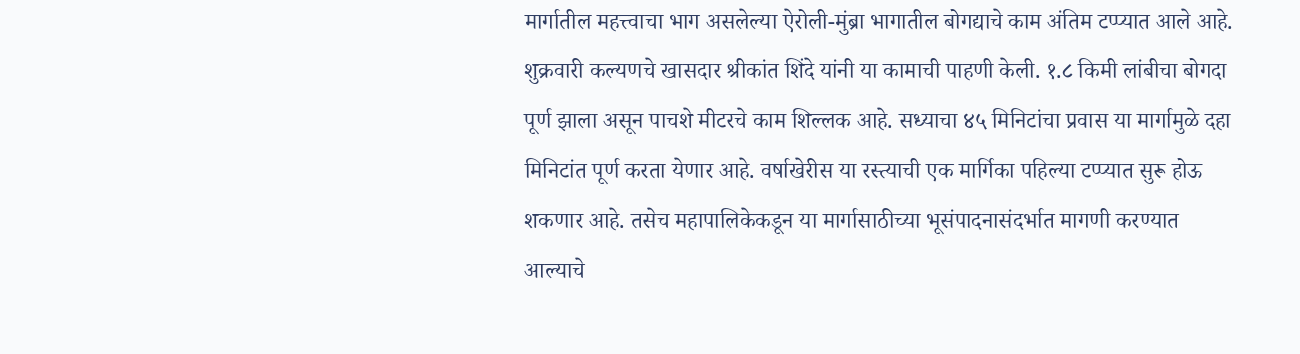मार्गातील महत्त्वाचा भाग असलेल्या ऐरोली-मुंब्रा भागातील बोगद्याचे काम अंतिम टप्प्यात आले आहे. शुक्रवारी कल्यणचे खासदार श्रीकांत शिंदे यांनी या कामाची पाहणी केली. १.८ किमी लांबीचा बोगदा पूर्ण झाला असून पाचशे मीटरचे काम शिल्लक आहे. सध्याचा ४५ मिनिटांचा प्रवास या मार्गामुळे दहा मिनिटांत पूर्ण करता येणार आहे. वर्षाखेरीस या रस्त्याची एक मार्गिका पहिल्या टप्प्यात सुरू होऊ शकणार आहे. तसेच महापालिकेकडून या मार्गासाठीच्या भूसंपादनासंदर्भात मागणी करण्यात आल्याचे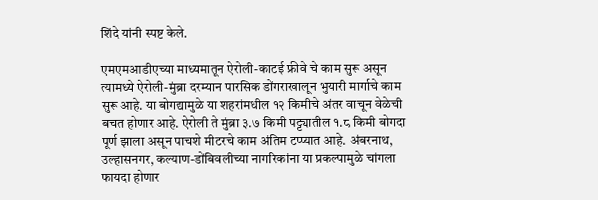शिंदे यांनी स्पष्ट केले.

एमएमआडीएच्या माध्यमातून ऐरोली-काटई फ्रीवे चे काम सुरू असून त्यामध्ये ऐरोली-मुंब्रा दरम्यान पारसिक डोंगराखालून भुयारी मार्गाचे काम सुरू आहे. या बोगद्यामुळे या शहरांमधील १२ किमीचे अंतर वाचून वेळेची बचत होणार आहे. ऐरोली ते मुंब्रा ३.७ किमी पट्ट्यातील १.८ किमी बोगदा पूर्ण झाला असून पाचशे मीटरचे काम अंतिम टप्प्यात आहे. अंबरनाथ, उल्हासनगर, कल्याण-डोंबिवलीच्या नागरिकांना या प्रकल्पामुळे चांगला फायदा होणार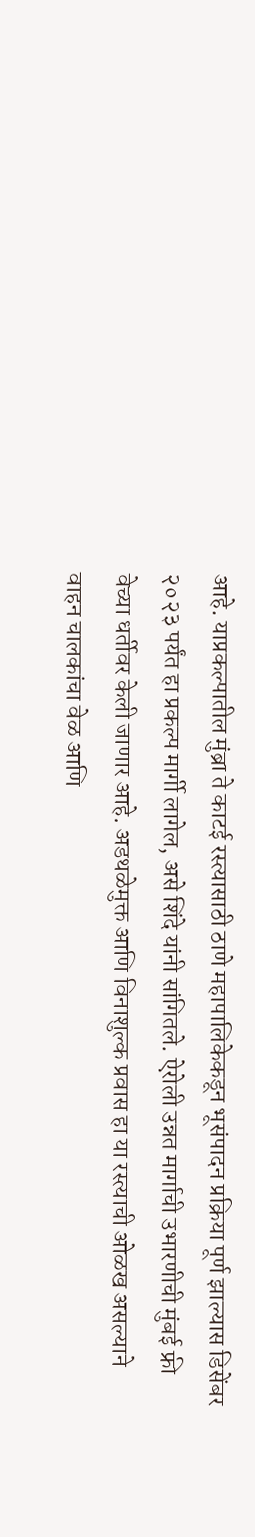आहे. याप्रकल्पातील मुंब्रा ते काटई रस्त्यासाठी ठाणे महापालिकेकडून भूसंपादन प्रक्रिया पूर्ण झाल्यास डिसेंबर २०२३ पर्यंत हा प्रकल्प मार्गी लागेल, असे शिंदे यांनी सांगितले. ऐरोली उन्नत मार्गाची उभारणीची मुंबई फ्री वेच्या धर्तीवर केली जाणार आहे. अडथळेमुक्त आणि विनाशुल्क प्रवास हा या रस्त्याची ओळख असल्याने वाहन चालकांचा वेळ आणि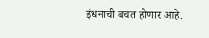इंधनाची बचत होणार आहे.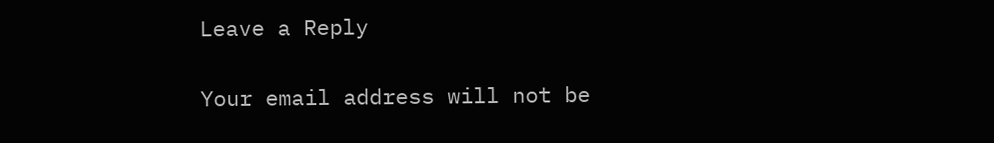Leave a Reply

Your email address will not be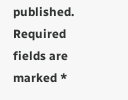published. Required fields are marked *